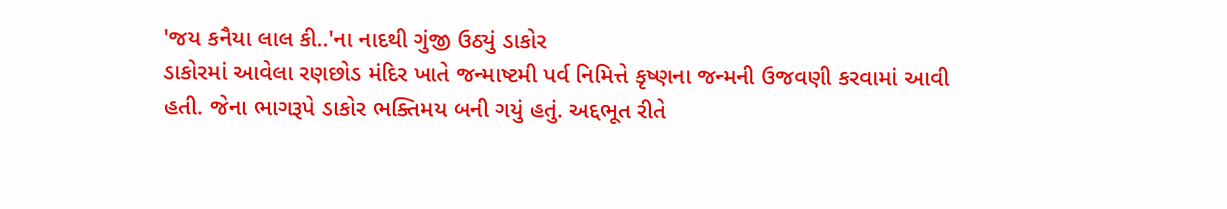'જય કનૈયા લાલ કી..'ના નાદથી ગુંજી ઉઠ્યું ડાકોર
ડાકોરમાં આવેલા રણછોડ મંદિર ખાતે જન્માષ્ટમી પર્વ નિમિત્તે કૃષ્ણના જન્મની ઉજવણી કરવામાં આવી હતી. જેના ભાગરૂપે ડાકોર ભક્તિમય બની ગયું હતું. અદ્દભૂત રીતે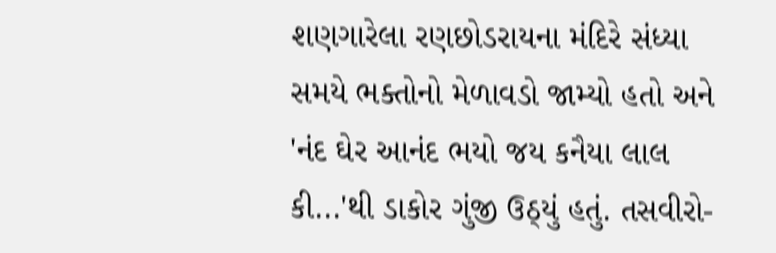શણગારેલા રણછોડરાયના મંદિરે સંધ્યા સમયે ભક્તોનો મેળાવડો જામ્યો હતો અને 'નંદ ઘેર આનંદ ભયો જય કનૈયા લાલ કી...'થી ડાકોર ગુંજી ઉઠ્યું હતું. તસવીરો-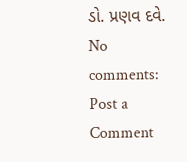ડો. પ્રણવ દવે.
No comments:
Post a Comment